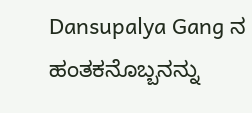Dansupalya Gang ನ ಹಂತಕನೊಬ್ಬನನ್ನು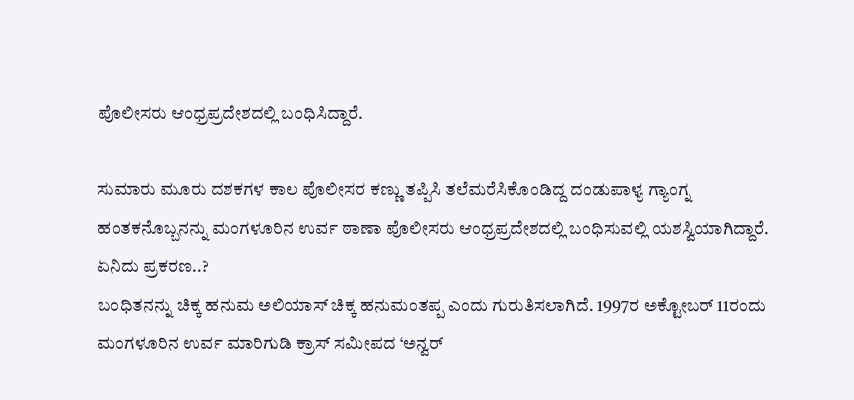ಪೊಲೀಸರು ಆಂಧ್ರಪ್ರದೇಶದಲ್ಲಿ ಬಂಧಿಸಿದ್ದಾರೆ.

ಸುಮಾರು ಮೂರು ದಶಕಗಳ ಕಾಲ ಪೊಲೀಸರ ಕಣ್ಣು ತಪ್ಪಿಸಿ ತಲೆಮರೆಸಿಕೊಂಡಿದ್ದ ದಂಡುಪಾಳ್ಯ ಗ್ಯಾಂಗ್ನ ಹಂತಕನೊಬ್ಬನನ್ನು ಮಂಗಳೂರಿನ ಉರ್ವ ಠಾಣಾ ಪೊಲೀಸರು ಆಂಧ್ರಪ್ರದೇಶದಲ್ಲಿ ಬಂಧಿಸುವಲ್ಲಿ ಯಶಸ್ವಿಯಾಗಿದ್ದಾರೆ.
ಏನಿದು ಪ್ರಕರಣ..?
ಬಂಧಿತನನ್ನು ಚಿಕ್ಕ ಹನುಮ ಅಲಿಯಾಸ್ ಚಿಕ್ಕ ಹನುಮಂತಪ್ಪ ಎಂದು ಗುರುತಿಸಲಾಗಿದೆ. 1997ರ ಅಕ್ಟೋಬರ್ 11ರಂದು ಮಂಗಳೂರಿನ ಉರ್ವ ಮಾರಿಗುಡಿ ಕ್ರಾಸ್ ಸಮೀಪದ ‘ಅನ್ವರ್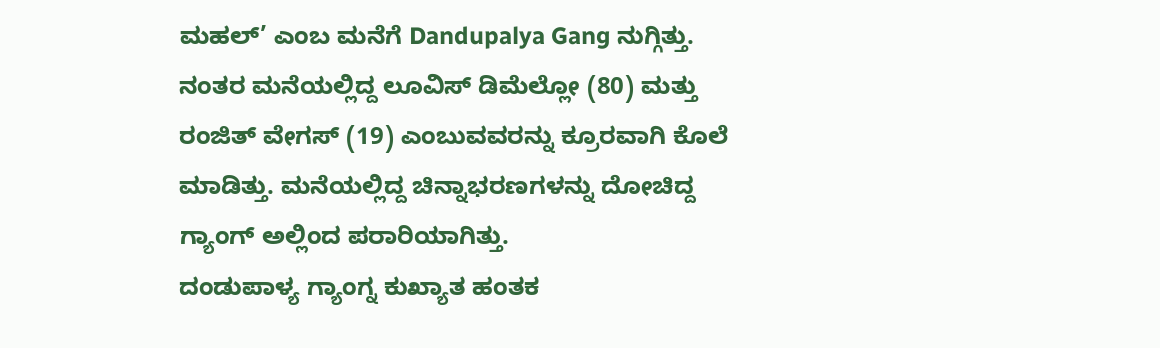ಮಹಲ್’ ಎಂಬ ಮನೆಗೆ Dandupalya Gang ನುಗ್ಗಿತ್ತು.
ನಂತರ ಮನೆಯಲ್ಲಿದ್ದ ಲೂವಿಸ್ ಡಿಮೆಲ್ಲೋ (80) ಮತ್ತು ರಂಜಿತ್ ವೇಗಸ್ (19) ಎಂಬುವವರನ್ನು ಕ್ರೂರವಾಗಿ ಕೊಲೆ ಮಾಡಿತ್ತು. ಮನೆಯಲ್ಲಿದ್ದ ಚಿನ್ನಾಭರಣಗಳನ್ನು ದೋಚಿದ್ದ ಗ್ಯಾಂಗ್ ಅಲ್ಲಿಂದ ಪರಾರಿಯಾಗಿತ್ತು.
ದಂಡುಪಾಳ್ಯ ಗ್ಯಾಂಗ್ನ ಕುಖ್ಯಾತ ಹಂತಕ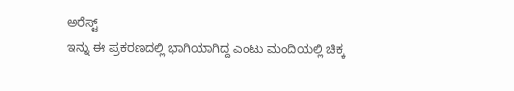ಅರೆಸ್ಟ್
ಇನ್ನು ಈ ಪ್ರಕರಣದಲ್ಲಿ ಭಾಗಿಯಾಗಿದ್ದ ಎಂಟು ಮಂದಿಯಲ್ಲಿ ಚಿಕ್ಕ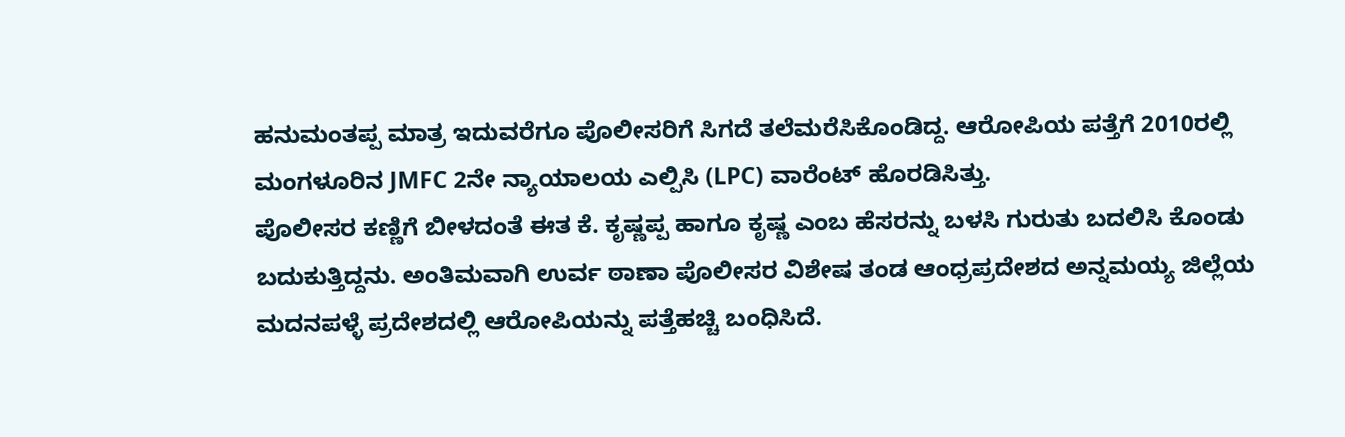ಹನುಮಂತಪ್ಪ ಮಾತ್ರ ಇದುವರೆಗೂ ಪೊಲೀಸರಿಗೆ ಸಿಗದೆ ತಲೆಮರೆಸಿಕೊಂಡಿದ್ದ. ಆರೋಪಿಯ ಪತ್ತೆಗೆ 2010ರಲ್ಲಿ ಮಂಗಳೂರಿನ JMFC 2ನೇ ನ್ಯಾಯಾಲಯ ಎಲ್ಪಿಸಿ (LPC) ವಾರೆಂಟ್ ಹೊರಡಿಸಿತ್ತು.
ಪೊಲೀಸರ ಕಣ್ಣಿಗೆ ಬೀಳದಂತೆ ಈತ ಕೆ. ಕೃಷ್ಣಪ್ಪ ಹಾಗೂ ಕೃಷ್ಣ ಎಂಬ ಹೆಸರನ್ನು ಬಳಸಿ ಗುರುತು ಬದಲಿಸಿ ಕೊಂಡು ಬದುಕುತ್ತಿದ್ದನು. ಅಂತಿಮವಾಗಿ ಉರ್ವ ಠಾಣಾ ಪೊಲೀಸರ ವಿಶೇಷ ತಂಡ ಆಂಧ್ರಪ್ರದೇಶದ ಅನ್ನಮಯ್ಯ ಜಿಲ್ಲೆಯ ಮದನಪಳ್ಳೆ ಪ್ರದೇಶದಲ್ಲಿ ಆರೋಪಿಯನ್ನು ಪತ್ತೆಹಚ್ಚಿ ಬಂಧಿಸಿದೆ.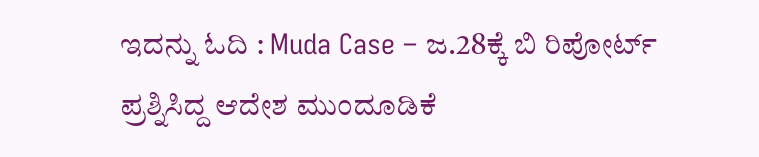ಇದನ್ನು ಓದಿ : Muda Case – ಜ.28ಕ್ಕೆ ಬಿ ರಿಪೋರ್ಟ್ ಪ್ರಶ್ನಿಸಿದ್ದ ಆದೇಶ ಮುಂದೂಡಿಕೆ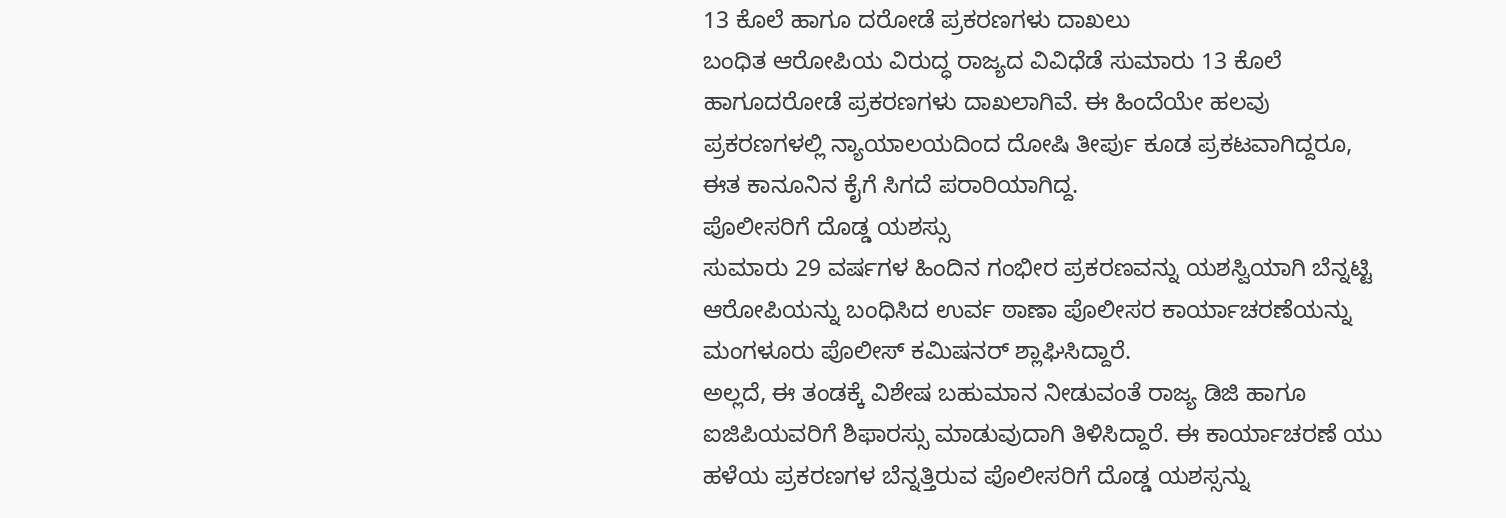13 ಕೊಲೆ ಹಾಗೂ ದರೋಡೆ ಪ್ರಕರಣಗಳು ದಾಖಲು
ಬಂಧಿತ ಆರೋಪಿಯ ವಿರುದ್ಧ ರಾಜ್ಯದ ವಿವಿಧೆಡೆ ಸುಮಾರು 13 ಕೊಲೆ ಹಾಗೂದರೋಡೆ ಪ್ರಕರಣಗಳು ದಾಖಲಾಗಿವೆ. ಈ ಹಿಂದೆಯೇ ಹಲವು ಪ್ರಕರಣಗಳಲ್ಲಿ ನ್ಯಾಯಾಲಯದಿಂದ ದೋಷಿ ತೀರ್ಪು ಕೂಡ ಪ್ರಕಟವಾಗಿದ್ದರೂ, ಈತ ಕಾನೂನಿನ ಕೈಗೆ ಸಿಗದೆ ಪರಾರಿಯಾಗಿದ್ದ.
ಪೊಲೀಸರಿಗೆ ದೊಡ್ಡ ಯಶಸ್ಸು
ಸುಮಾರು 29 ವರ್ಷಗಳ ಹಿಂದಿನ ಗಂಭೀರ ಪ್ರಕರಣವನ್ನು ಯಶಸ್ವಿಯಾಗಿ ಬೆನ್ನಟ್ಟಿ ಆರೋಪಿಯನ್ನು ಬಂಧಿಸಿದ ಉರ್ವ ಠಾಣಾ ಪೊಲೀಸರ ಕಾರ್ಯಾಚರಣೆಯನ್ನು ಮಂಗಳೂರು ಪೊಲೀಸ್ ಕಮಿಷನರ್ ಶ್ಲಾಘಿಸಿದ್ದಾರೆ.
ಅಲ್ಲದೆ, ಈ ತಂಡಕ್ಕೆ ವಿಶೇಷ ಬಹುಮಾನ ನೀಡುವಂತೆ ರಾಜ್ಯ ಡಿಜಿ ಹಾಗೂ ಐಜಿಪಿಯವರಿಗೆ ಶಿಫಾರಸ್ಸು ಮಾಡುವುದಾಗಿ ತಿಳಿಸಿದ್ದಾರೆ. ಈ ಕಾರ್ಯಾಚರಣೆ ಯು ಹಳೆಯ ಪ್ರಕರಣಗಳ ಬೆನ್ನತ್ತಿರುವ ಪೊಲೀಸರಿಗೆ ದೊಡ್ಡ ಯಶಸ್ಸನ್ನು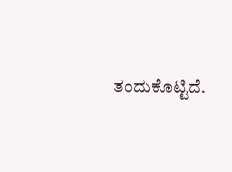ತಂದುಕೊಟ್ಟಿದೆ.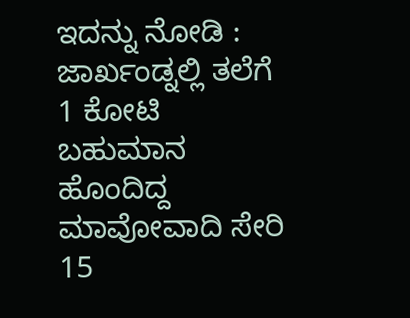ಇದನ್ನು ನೋಡಿ : ಜಾರ್ಖಂಡ್ನಲ್ಲಿ ತಲೆಗೆ 1 ಕೋಟಿ ಬಹುಮಾನ ಹೊಂದಿದ್ದ ಮಾವೋವಾದಿ ಸೇರಿ 15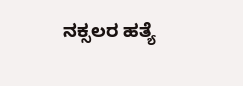ನಕ್ಸಲರ ಹತ್ಯೆ